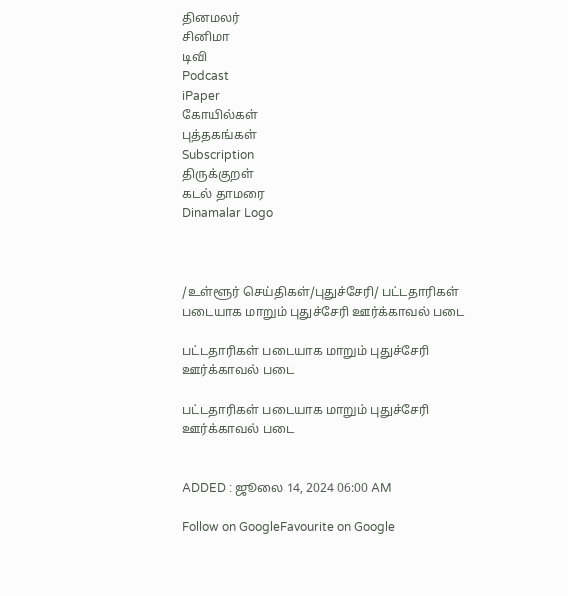தினமலர்
சினிமா
டிவி
Podcast
iPaper
கோயில்கள்
புத்தகங்கள்
Subscription
திருக்குறள்
கடல் தாமரை
Dinamalar Logo



/உள்ளூர் செய்திகள்/புதுச்சேரி/ பட்டதாரிகள் படையாக மாறும் புதுச்சேரி ஊர்க்காவல் படை

பட்டதாரிகள் படையாக மாறும் புதுச்சேரி ஊர்க்காவல் படை

பட்டதாரிகள் படையாக மாறும் புதுச்சேரி ஊர்க்காவல் படை


ADDED : ஜூலை 14, 2024 06:00 AM

Follow on GoogleFavourite on Google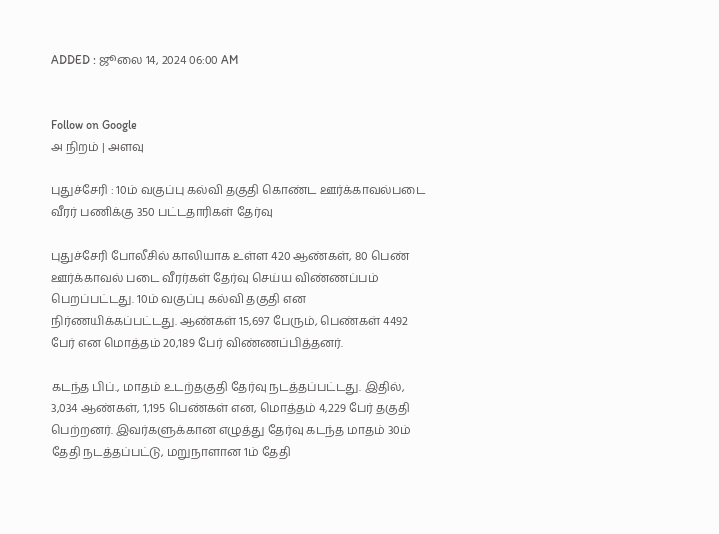ADDED : ஜூலை 14, 2024 06:00 AM


Follow on Google
அ நிறம் | அளவு

புதுச்சேரி : 10ம் வகுப்பு கல்வி தகுதி கொண்ட ஊர்க்காவல்படை வீரர் பணிக்கு 350 பட்டதாரிகள் தேர்வு

புதுச்சேரி போலீசில் காலியாக உள்ள 420 ஆண்கள், 80 பெண் ஊர்க்காவல் படை வீரர்கள் தேர்வு செய்ய விண்ணப்பம் பெறப்பட்டது. 10ம் வகுப்பு கல்வி தகுதி என நிர்ணயிக்கப்பட்டது. ஆண்கள் 15,697 பேரும், பெண்கள் 4492 பேர் என மொத்தம் 20,189 பேர் விண்ணப்பித்தனர்.

கடந்த பிப்., மாதம் உடற்தகுதி தேர்வு நடத்தப்பட்டது. இதில், 3,034 ஆண்கள், 1,195 பெண்கள் என, மொத்தம் 4,229 பேர் தகுதி பெற்றனர். இவர்களுக்கான எழுத்து தேர்வு கடந்த மாதம் 30ம் தேதி நடத்தப்பட்டு, மறுநாளான 1ம் தேதி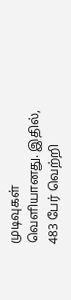முடிவுகள் வெளியானது. இதில், 483 பேர் வெற்றி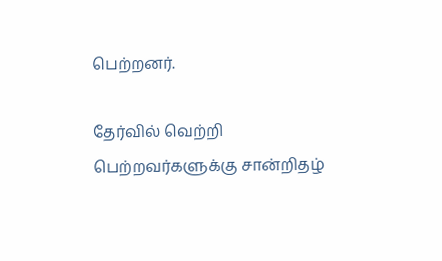பெற்றனர்.

தேர்வில் வெற்றி பெற்றவர்களுக்கு சான்றிதழ்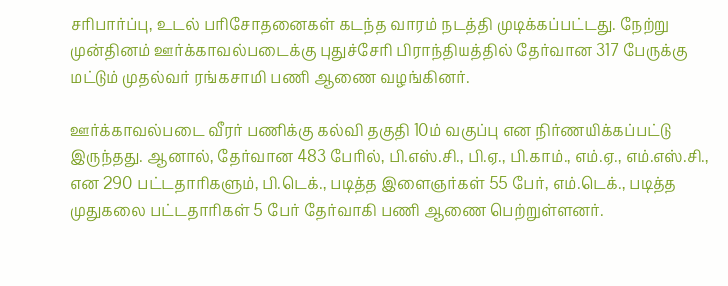சரிபார்ப்பு, உடல் பரிசோதனைகள் கடந்த வாரம் நடத்தி முடிக்கப்பட்டது. நேற்று முன்தினம் ஊர்க்காவல்படைக்கு புதுச்சேரி பிராந்தியத்தில் தேர்வான 317 பேருக்கு மட்டும் முதல்வர் ரங்கசாமி பணி ஆணை வழங்கினர்.

ஊர்க்காவல்படை வீரர் பணிக்கு கல்வி தகுதி 10ம் வகுப்பு என நிர்ணயிக்கப்பட்டு இருந்தது. ஆனால், தேர்வான 483 பேரில், பி.எஸ்.சி., பி.ஏ., பி.காம்., எம்.ஏ., எம்.எஸ்.சி., என 290 பட்டதாரிகளும், பி.டெக்., படித்த இளைஞர்கள் 55 பேர், எம்.டெக்., படித்த முதுகலை பட்டதாரிகள் 5 பேர் தேர்வாகி பணி ஆணை பெற்றுள்ளனர்.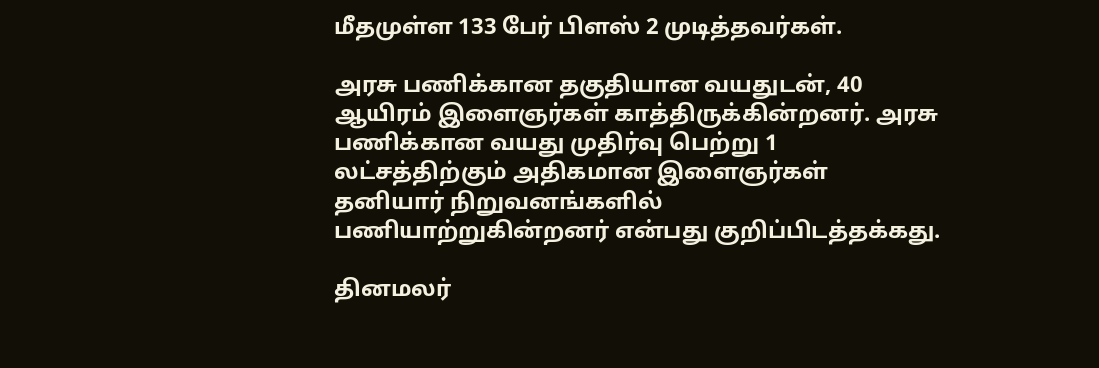மீதமுள்ள 133 பேர் பிளஸ் 2 முடித்தவர்கள்.

அரசு பணிக்கான தகுதியான வயதுடன், 40 ஆயிரம் இளைஞர்கள் காத்திருக்கின்றனர். அரசு பணிக்கான வயது முதிர்வு பெற்று 1 லட்சத்திற்கும் அதிகமான இளைஞர்கள் தனியார் நிறுவனங்களில் பணியாற்றுகின்றனர் என்பது குறிப்பிடத்தக்கது.

தினமலர்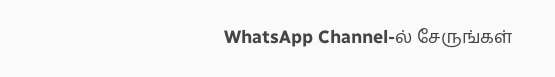WhatsApp Channel-ல் சேருங்கள்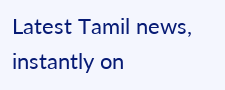Latest Tamil news, instantly on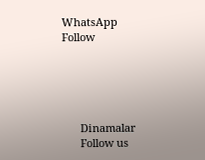WhatsApp
Follow





      Dinamalar
      Follow us